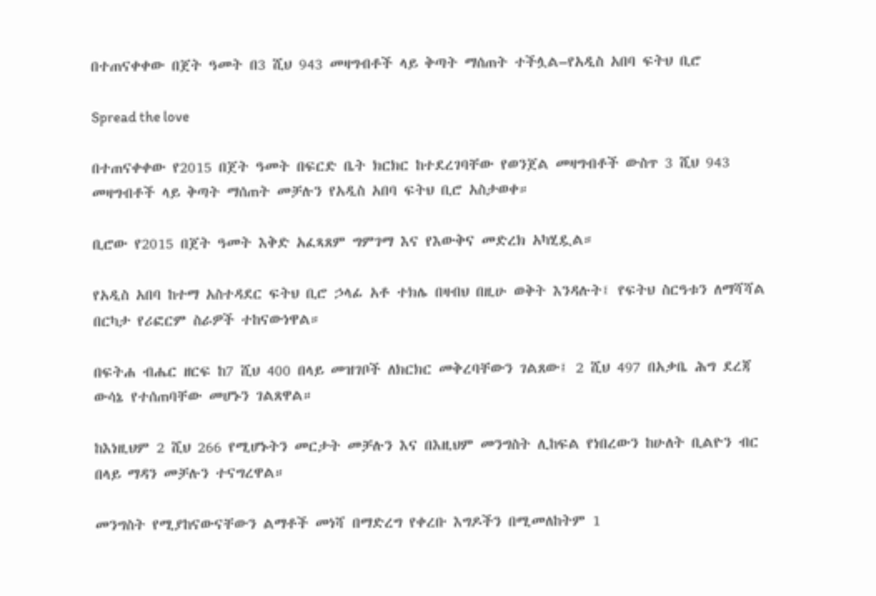በተጠናቀቀው በጀት ዓመት በ3 ሺህ 943 መዛግብቶች ላይ ቅጣት ማሰጠት ተችሏል–የአዲስ አበባ ፍትህ ቢሮ

Spread the love

በተጠናቀቀው የ2015 በጀት ዓመት በፍርድ ቤት ክርክር ከተደረገባቸው የወንጀል መዛግብቶች ውስጥ 3 ሺህ 943 መዛግብቶች ላይ ቅጣት ማሰጠት መቻሉን የአዲስ አበባ ፍትህ ቢሮ አስታወቀ።

ቢሮው የ2015 በጀት ዓመት እቅድ አፈጻጸም ግምገማ እና የእውቅና መድረክ አካሂዷል።

የአዲስ አበባ ከተማ አስተዳደር ፍትህ ቢሮ ኃላፊ አቶ ተክሌ በዛብህ በዚሁ ወቅት እንዳሉት፤ የፍትህ ስርዓቱን ለማሻሻል በርካታ የሪፎርም ስራዎች ተከናውነዋል።

በፍትሐ ብሔር ዘርፍ ከ7 ሺህ 400 በላይ መዝገቦች ለክርክር መቅረባቸውን ገልጸው፤ 2 ሺህ 497 በአቃቤ ሕግ ደረጃ ውሳኔ የተሰጠባቸው መሆኑን ገልጸዋል።

ከእነዚህም 2 ሺህ 266 የሚሆኑትን መርታት መቻሉን እና በእዚህም መንግስት ሊከፍል የነበረውን ከሁለት ቢልዮን ብር በላይ ማዳን መቻሉን ተናግረዋል።

መንግስት የሚያከናውናቸውን ልማቶች መነሻ በማድረግ የቀረቡ እግዶችን በሚመለከትም 1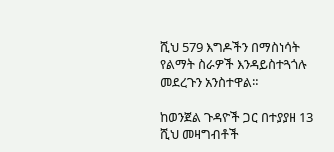ሺህ 579 እግዶችን በማስነሳት የልማት ስራዎች እንዳይስተጓጎሉ መደረጉን አንስተዋል።

ከወንጀል ጉዳዮች ጋር በተያያዘ 13 ሺህ መዛግብቶች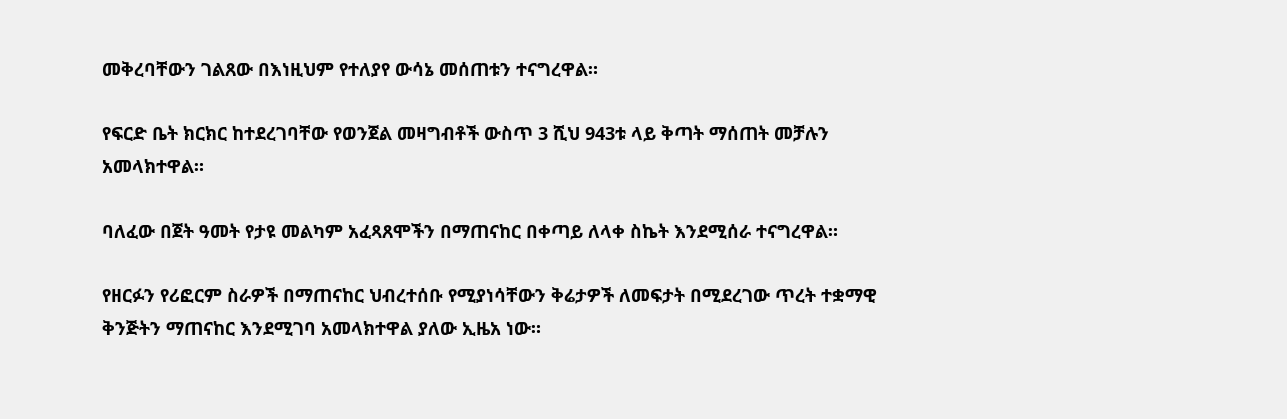መቅረባቸውን ገልጸው በእነዚህም የተለያየ ውሳኔ መሰጠቱን ተናግረዋል።

የፍርድ ቤት ክርክር ከተደረገባቸው የወንጀል መዛግብቶች ውስጥ 3 ሺህ 943ቱ ላይ ቅጣት ማሰጠት መቻሉን አመላክተዋል።

ባለፈው በጀት ዓመት የታዩ መልካም አፈጻጸሞችን በማጠናከር በቀጣይ ለላቀ ስኬት እንደሚሰራ ተናግረዋል።

የዘርፉን የሪፎርም ስራዎች በማጠናከር ህብረተሰቡ የሚያነሳቸውን ቅሬታዎች ለመፍታት በሚደረገው ጥረት ተቋማዊ ቅንጅትን ማጠናከር እንደሚገባ አመላክተዋል ያለው ኢዜአ ነው።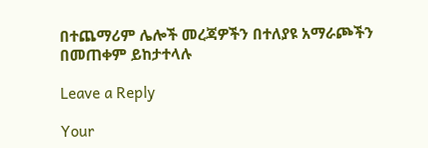በተጨማሪም ሌሎች መረጃዎችን በተለያዩ አማራጮችን በመጠቀም ይከታተላሉ

Leave a Reply

Your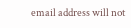email address will not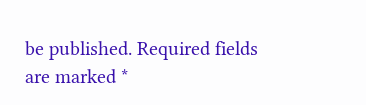be published. Required fields are marked *